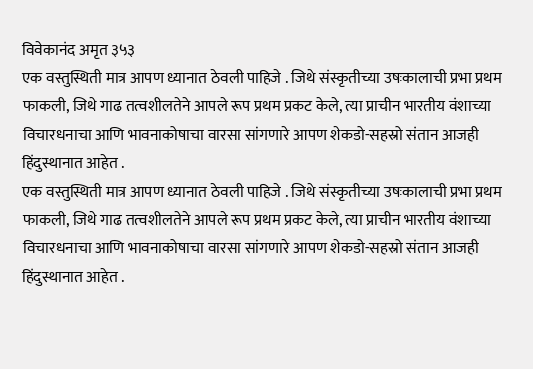विवेकानंद अमृत ३५३
एक वस्तुस्थिती मात्र आपण ध्यानात ठेवली पाहिजे . जिथे संस्कृतीच्या उषःकालाची प्रभा प्रथम फाकली, जिथे गाढ तत्वशीलतेने आपले रूप प्रथम प्रकट केले, त्या प्राचीन भारतीय वंशाच्या विचारधनाचा आणि भावनाकोषाचा वारसा सांगणारे आपण शेकडो-सहस्रो संतान आजही हिंदुस्थानात आहेत .
एक वस्तुस्थिती मात्र आपण ध्यानात ठेवली पाहिजे . जिथे संस्कृतीच्या उषःकालाची प्रभा प्रथम फाकली, जिथे गाढ तत्वशीलतेने आपले रूप प्रथम प्रकट केले, त्या प्राचीन भारतीय वंशाच्या विचारधनाचा आणि भावनाकोषाचा वारसा सांगणारे आपण शेकडो-सहस्रो संतान आजही हिंदुस्थानात आहेत .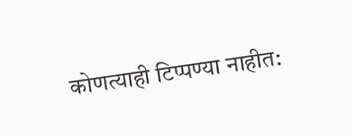कोणत्याही टिप्पण्या नाहीत: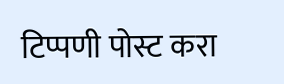टिप्पणी पोस्ट करा